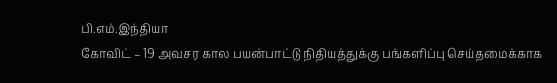பி.எம்.இந்தியா
கோவிட் – 19 அவசர கால பயன்பாட்டு நிதியத்துக்கு பங்களிப்பு செய்தமைக்காக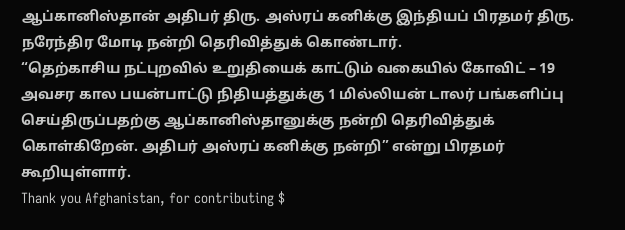ஆப்கானிஸ்தான் அதிபர் திரு. அஸ்ரப் கனிக்கு இந்தியப் பிரதமர் திரு. நரேந்திர மோடி நன்றி தெரிவித்துக் கொண்டார்.
“தெற்காசிய நட்புறவில் உறுதியைக் காட்டும் வகையில் கோவிட் – 19 அவசர கால பயன்பாட்டு நிதியத்துக்கு 1 மில்லியன் டாலர் பங்களிப்பு செய்திருப்பதற்கு ஆப்கானிஸ்தானுக்கு நன்றி தெரிவித்துக் கொள்கிறேன். அதிபர் அஸ்ரப் கனிக்கு நன்றி” என்று பிரதமர் கூறியுள்ளார்.
Thank you Afghanistan, for contributing $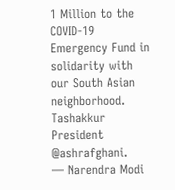1 Million to the COVID-19 Emergency Fund in solidarity with our South Asian neighborhood. Tashakkur President @ashrafghani.
— Narendra Modi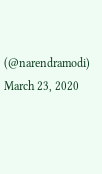(@narendramodi) March 23, 2020